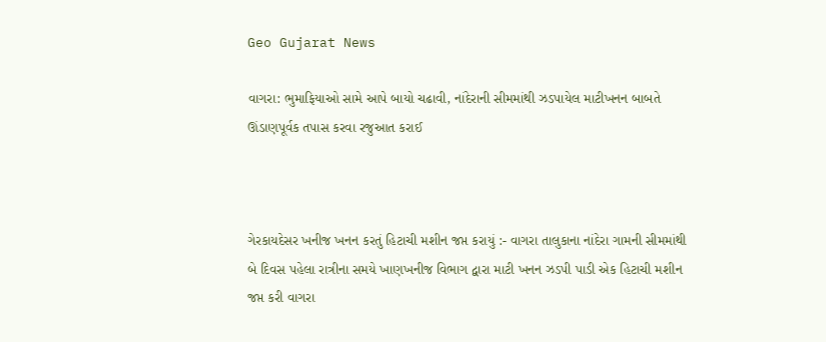Geo Gujarat News

વાગરા: ભુમાફિયાઓ સામે આપે બાયો ચઢાવી, નાંદેરાની સીમમાંથી ઝડપાયેલ માટીખનન બાબતે ઊંડાણપૂર્વક તપાસ કરવા રજુઆત કરાઈ



ગેરકાયદેસર ખનીજ ખનન કરતું હિટાચી મશીન જપ્ત કરાયું :- વાગરા તાલુકાના નાંદેરા ગામની સીમમાંથી બે દિવસ પહેલા રાત્રીના સમયે ખાણખનીજ વિભાગ દ્વારા માટી ખનન ઝડપી પાડી એક હિટાચી મશીન જપ્ત કરી વાગરા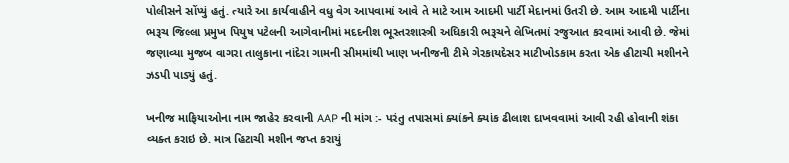પોલીસને સોંપ્યું હતું. ત્યારે આ કાર્યવાહીને વધુ વેગ આપવામાં આવે તે માટે આમ આદમી પાર્ટી મેદાનમાં ઉતરી છે. આમ આદમી પાર્ટીના ભરૂચ જિલ્લા પ્રમુખ પિયુષ પટેલની આગેવાનીમાં મદદનીશ ભૂસ્તરશાસ્ત્રી અધિકારી ભરૂચને લેખિતમાં રજુઆત કરવામાં આવી છે. જેમાં જણાવ્યા મુજબ વાગરા તાલુકાના નાંદેરા ગામની સીમમાંથી ખાણ ખનીજની ટીમે ગેરકાયદેસર માટીખોડકામ કરતા એક હીટાચી મશીનને ઝડપી પાડ્યું હતું.

ખનીજ માફિયાઓના નામ જાહેર કરવાની AAP ની માંગ :- પરંતુ તપાસમાં ક્યાંકને ક્યાંક ઢીલાશ દાખવવામાં આવી રહી હોવાની શંકા વ્યક્ત કરાઇ છે. માત્ર હિટાચી મશીન જપ્ત કરાયું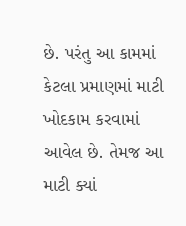છે. પરંતુ આ કામમાં કેટલા પ્રમાણમાં માટી ખોદકામ કરવામાં આવેલ છે. તેમજ આ માટી ક્યાં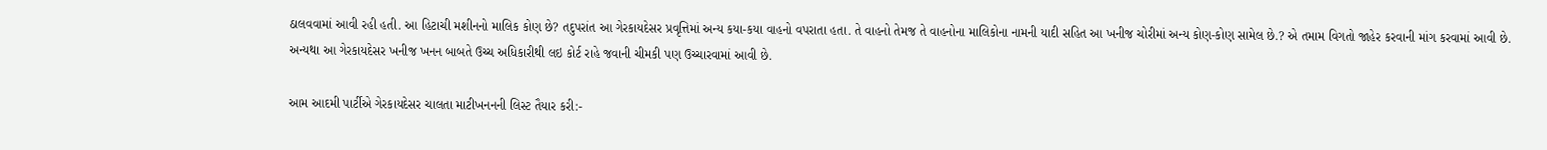ઠાલવવામાં આવી રહી હતી. આ હિટાચી મશીનનો માલિક કોણ છે? તદુપરાંત આ ગેરકાયદેસર પ્રવૃત્તિમાં અન્ય કયા-કયા વાહનો વપરાતા હતા. તે વાહનો તેમજ તે વાહનોના માલિકોના નામની યાદી સહિત આ ખનીજ ચોરીમાં અન્ય કોણ-કોણ સામેલ છે.? એ તમામ વિગતો જાહેર કરવાની માંગ કરવામાં આવી છે. અન્યથા આ ગેરકાયદેસર ખનીજ ખનન બાબતે ઉચ્ચ અધિકારીથી લઇ કોર્ટ રાહે જવાની ચીમકી પણ ઉચ્ચારવામાં આવી છે.

આમ આદમી પાર્ટીએ ગેરકાયદેસર ચાલતા માટીખનનની લિસ્ટ તૈયાર કરી:-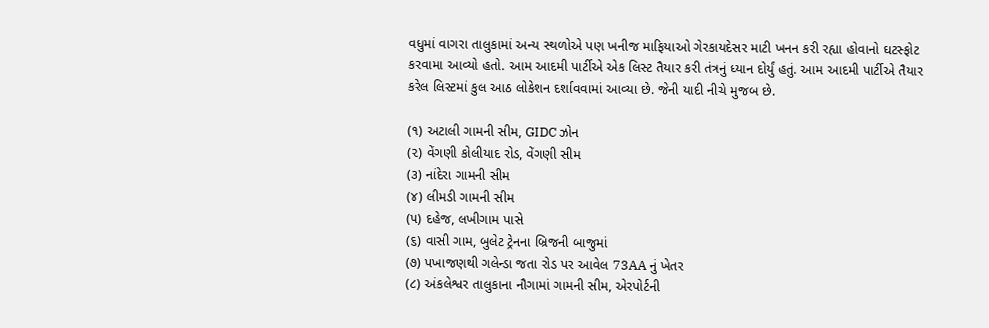વધુમાં વાગરા તાલુકામાં અન્ય સ્થળોએ પણ ખનીજ માફિયાઓ ગેરકાયદેસર માટી ખનન કરી રહ્યા હોવાનો ઘટસ્ફોટ કરવામા આવ્યો હતો. આમ આદમી પાર્ટીએ એક લિસ્ટ તૈયાર કરી તંત્રનું ધ્યાન દોર્યું હતું. આમ આદમી પાર્ટીએ તૈયાર કરેલ લિસ્ટમાં કુલ આઠ લોકેશન દર્શાવવામાં આવ્યા છે. જેની યાદી નીચે મુજબ છે.

(૧) અટાલી ગામની સીમ, GIDC ઝોન
(૨) વેંગણી કોલીયાદ રોડ, વેંગણી સીમ
(૩) નાંદેરા ગામની સીમ
(૪) લીમડી ગામની સીમ
(૫) દહેજ, લખીગામ પાસે
(૬) વાસી ગામ, બુલેટ ટ્રેનના બ્રિજની બાજુમાં
(૭) પખાજણથી ગલેન્ડા જતા રોડ પર આવેલ 73AA નું ખેતર
(૮) અંકલેશ્વર તાલુકાના નૌગામાં ગામની સીમ, એરપોર્ટની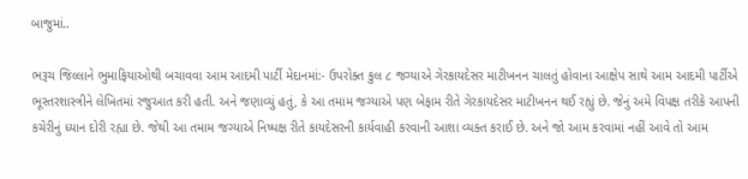બાજુમાં..

ભરૂચ જિલ્લાને ભુમાફિયાઓથી બચાવવા આમ આદમી પાર્ટી મેદાનમાં:- ઉપરોક્ત કુલ ૮ જગ્યાએ ગેરકાયદેસર માટીખનન ચાલતું હોવાના આક્ષેપ સાથે આમ આદમી પાર્ટીએ ભૂસ્તરશાસ્ત્રીને લેખિતમાં રજુઆત કરી હતી. અને જણાવ્યું હતું, કે આ તમામ જગ્યાએ પણ બેફામ રીતે ગેરકાયદેસર માટીખનન થઈ રહ્યું છે. જેનું અમે વિપક્ષ તરીકે આપની કચેરીનું ધ્યાન દોરી રહ્યા છે. જેથી આ તમામ જગ્યાએ નિષ્પક્ષ રીતે કાયદેસરની કાર્યવાહી કરવાની આશા વ્યક્ત કરાઈ છે. અને જો આમ કરવામાં નહીં આવે તો આમ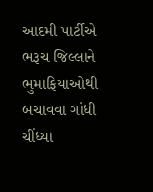આદમી પાર્ટીએ ભરૂચ જિલ્લાને ભુમાફિયાઓથી બચાવવા ગાંધી ચીંધ્યા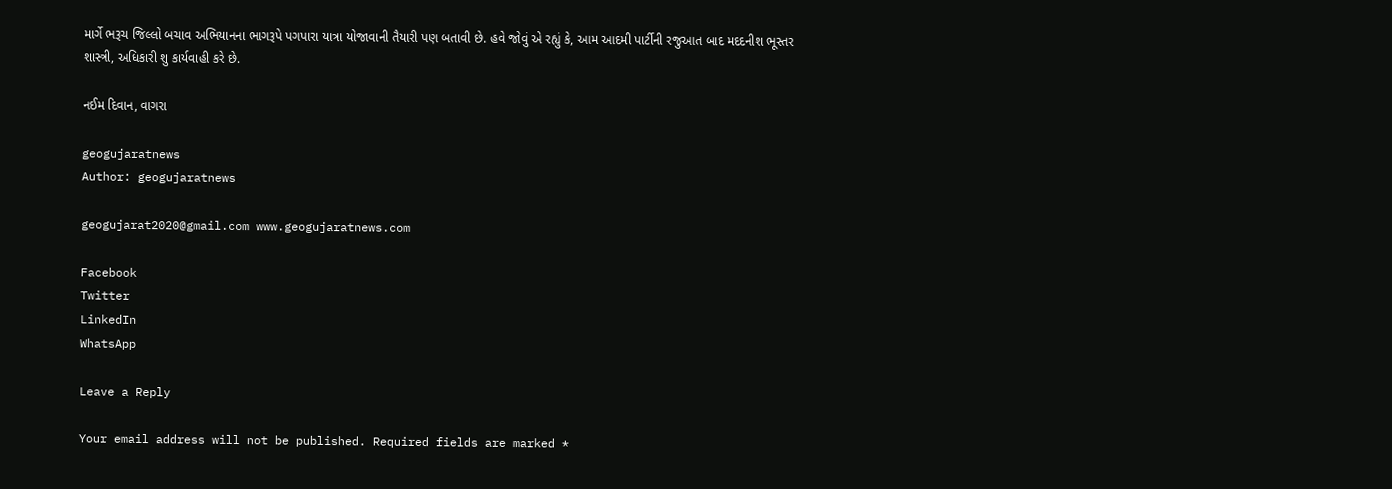માર્ગે ભરૂચ જિલ્લો બચાવ અભિયાનના ભાગરૂપે પગપારા યાત્રા યોજાવાની તૈયારી પણ બતાવી છે. હવે જોવું એ રહ્યું કે, આમ આદમી પાર્ટીની રજુઆત બાદ મદદનીશ ભૂસ્તર શાસ્ત્રી, અધિકારી શુ કાર્યવાહી કરે છે.

નઈમ દિવાન, વાગરા

geogujaratnews
Author: geogujaratnews

geogujarat2020@gmail.com www.geogujaratnews.com

Facebook
Twitter
LinkedIn
WhatsApp

Leave a Reply

Your email address will not be published. Required fields are marked *